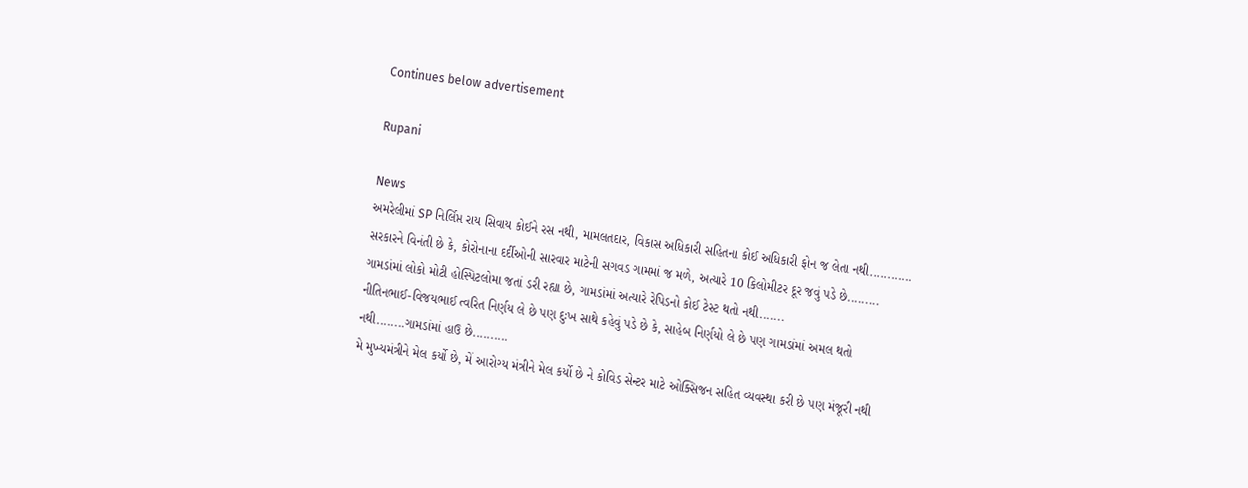Continues below advertisement

Rupani

News
અમરેલીમાં SP નિર્લિપ્ત રાય સિવાય કોઈને રસ નથી, મામલતદાર, વિકાસ અધિકારી સહિતના કોઈ અધિકારી ફોન જ લેતા નથી............
સરકારને વિનંતી છે કે, કોરોનાના દર્દીઓની સારવાર માટેની સગવડ ગામમાં જ મળે, અત્યારે 10 કિલોમીટર દૂર જવું પડે છે.........
ગામડાંમાં લોકો મોટી હોસ્પિટલોમા જતાં ડરી રહ્યા છે, ગામડાંમાં અત્યારે રેપિડનો કોઈ ટેસ્ટ થતો નથી.......
નીતિનભાઈ-વિજયભાઈ ત્વરિત નિર્ણય લે છે પણ દુઃખ સાથે કહેવું પડે છે કે, સાહેબ નિર્ણયો લે છે પણ ગામડાંમાં અમલ થતો નથી........ગામડાંમાં હાઉ છે..........
મે મુખ્યમંત્રીને મેલ કર્યો છે, મેં આરોગ્ય મંત્રીને મેલ કર્યો છે ને કોવિડ સેન્ટર માટે ઓક્સિજન સહિત વ્યવસ્થા કરી છે પણ મંજૂરી નથી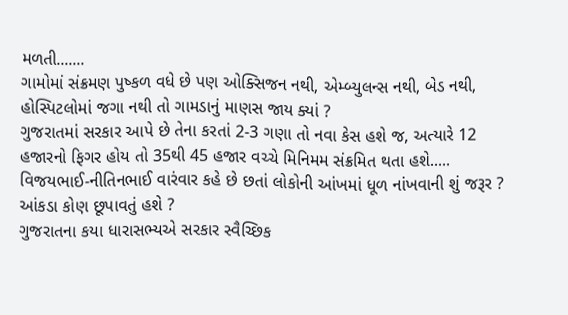મળતી.......
ગામોમાં સંક્રમણ પુષ્કળ વધે છે પણ ઓક્સિજન નથી, એમ્બ્યુલન્સ નથી, બેડ નથી, હોસ્પિટલોમાં જગા નથી તો ગામડાનું માણસ જાય ક્યાં ?
ગુજરાતમાં સરકાર આપે છે તેના કરતાં 2-3 ગણા તો નવા કેસ હશે જ, અત્યારે 12 હજારનો ફિગર હોય તો 35થી 45 હજાર વચ્ચે મિનિમમ સંક્રમિત થતા હશે.....
વિજયભાઈ-નીતિનભાઈ વારંવાર કહે છે છતાં લોકોની આંખમાં ધૂળ નાંખવાની શું જરૂર ? આંકડા કોણ છૂપાવતું હશે ?
ગુજરાતના કયા ધારાસભ્યએ સરકાર સ્વૈચ્છિક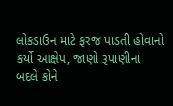લોકડાઉન માટે ફરજ પાડતી હોવાનો કર્યો આક્ષેપ, જાણો રૂપાણીના બદલે કોને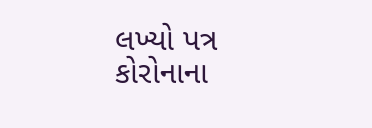લખ્યો પત્ર
કોરોનાના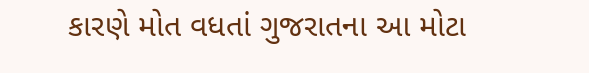કારણે મોત વધતાં ગુજરાતના આ મોટા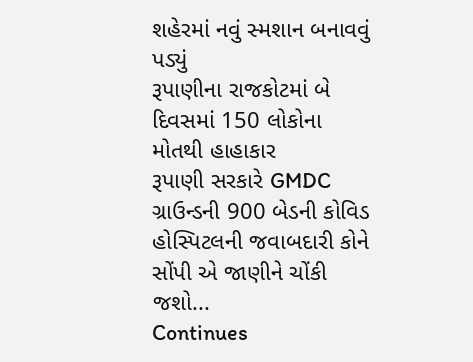શહેરમાં નવું સ્મશાન બનાવવું પડ્યું
રૂપાણીના રાજકોટમાં બે દિવસમાં 150 લોકોના મોતથી હાહાકાર
રૂપાણી સરકારે GMDC ગ્રાઉન્ડની 900 બેડની કોવિડ હોસ્પિટલની જવાબદારી કોને સોંપી એ જાણીને ચોંકી જશો...
Continues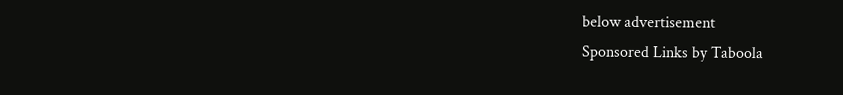below advertisement
Sponsored Links by Taboola